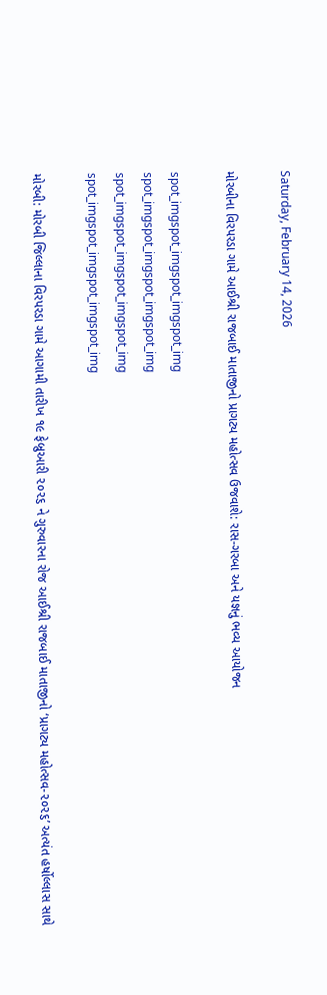Saturday, February 14, 2026

મોરબીના વિરપરડા ગામે આઈશ્રી રાજબાઈ માતાજીનો પ્રાગટ્ય મહોત્સવ ઉજવાશે: રાસ-ગરબા અને યજ્ઞનું ભવ્ય આયોજન

spot_imgspot_imgspot_imgspot_img
spot_imgspot_imgspot_imgspot_img
spot_imgspot_imgspot_imgspot_img
spot_imgspot_imgspot_imgspot_img

મોરબી: મોરબી જિલ્લાના વિરપરડા ગામે આગામી તારીખ ૧૯ ફેબ્રુઆરી ૨૦૨૬ ને ગુરુવારના રોજ આઈશ્રી રાજબાઈ માતાજીનો ‘પ્રાગટ્ય મહોત્સવ-૨૦૨૬’ અત્યંત હર્ષોલ્લાસ સાથે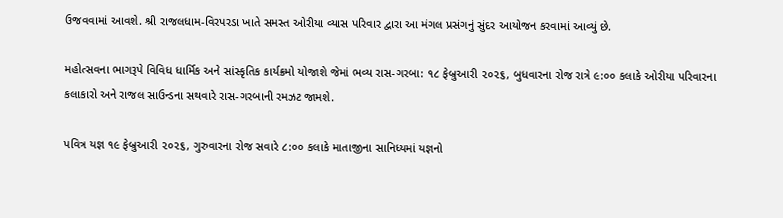ઉજવવામાં આવશે. શ્રી રાજલધામ-વિરપરડા ખાતે સમસ્ત ઓરીયા વ્યાસ પરિવાર દ્વારા આ મંગલ પ્રસંગનું સુંદર આયોજન કરવામાં આવ્યું છે.

મહોત્સવના ભાગરૂપે વિવિધ ધાર્મિક અને સાંસ્કૃતિક કાર્યક્રમો યોજાશે જેમાં ભવ્ય રાસ-ગરબા: ૧૮ ફેબ્રુઆરી ૨૦૨૬, બુધવારના રોજ રાત્રે ૯:૦૦ કલાકે ઓરીયા પરિવારના કલાકારો અને રાજલ સાઉન્ડના સથવારે રાસ-ગરબાની રમઝટ જામશે.

પવિત્ર યજ્ઞ ૧૯ ફેબ્રુઆરી ૨૦૨૬, ગુરુવારના રોજ સવારે ૮:૦૦ કલાકે માતાજીના સાનિધ્યમાં યજ્ઞનો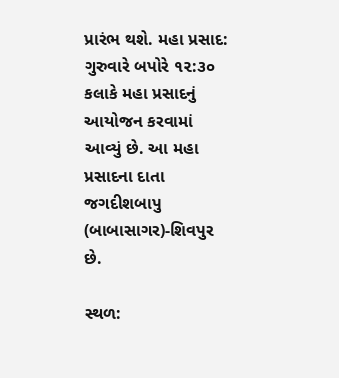પ્રારંભ થશે. મહા પ્રસાદ: ગુરુવારે બપોરે ૧૨:૩૦ કલાકે મહા પ્રસાદનું આયોજન કરવામાં આવ્યું છે. આ મહા પ્રસાદના દાતા જગદીશબાપુ (બાબાસાગર)-શિવપુર છે.

સ્થળ: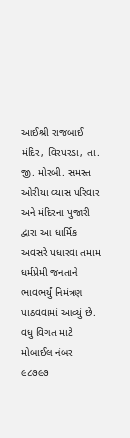આઈશ્રી રાજબાઈ મંદિર, વિરપરડા, તા. જી. મોરબી. સમસ્ત ઓરીયા વ્યાસ પરિવાર અને મંદિરના પુજારી દ્વારા આ ધાર્મિક અવસરે પધારવા તમામ ધર્મપ્રેમી જનતાને ભાવભર્યું નિમંત્રણ પાઠવવામાં આવ્યું છે. વધુ વિગત માટે મોબાઈલ નંબર ૯૮૭૯૭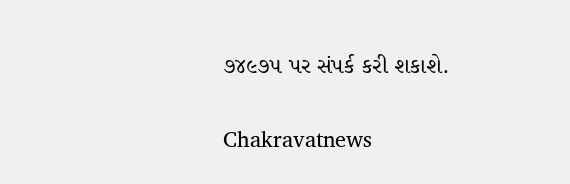૭૪૯૭૫ પર સંપર્ક કરી શકાશે.

Chakravatnews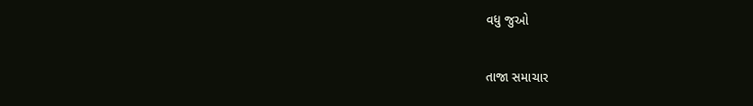વધુ જુઓ

તાજા સમાચાર